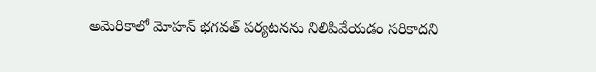అమెరికాలో మోహన్ భగవత్ పర్యటనను నిలిపివేయడం సరికాదని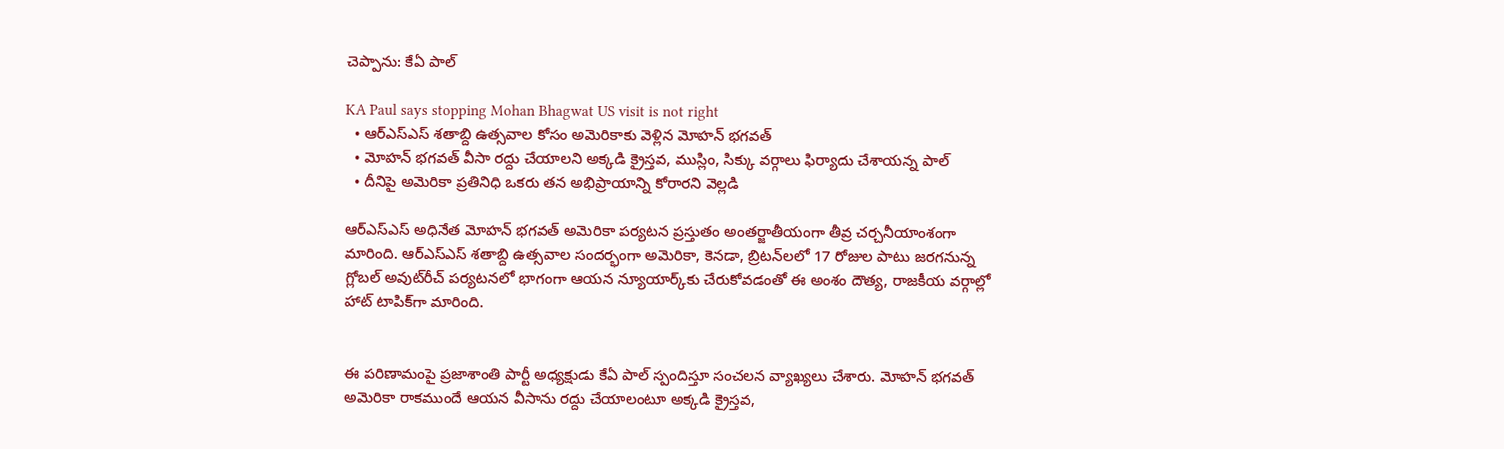చెప్పాను: కేఏ పాల్

KA Paul says stopping Mohan Bhagwat US visit is not right
  • ఆర్ఎస్ఎస్ శతాబ్ది ఉత్సవాల కోసం అమెరికాకు వెళ్లిన మోహన్ భగవత్
  • మోహన్ భగవత్ వీసా రద్దు చేయాలని అక్కడి క్రైస్తవ, ముస్లిం, సిక్కు వర్గాలు ఫిర్యాదు చేశాయన్న పాల్
  • దీనిపై అమెరికా ప్రతినిధి ఒకరు తన అభిప్రాయాన్ని కోరారని వెల్లడి

ఆర్ఎస్ఎస్ అధినేత మోహన్ భగవత్ అమెరికా పర్యటన ప్రస్తుతం అంతర్జాతీయంగా తీవ్ర చర్చనీయాంశంగా మారింది. ఆర్‌ఎస్ఎస్ శతాబ్ది ఉత్సవాల సందర్భంగా అమెరికా, కెనడా, బ్రిటన్‌లలో 17 రోజుల పాటు జరగనున్న గ్లోబల్ అవుట్‌రీచ్ పర్యటనలో భాగంగా ఆయన న్యూయార్క్‌కు చేరుకోవడంతో ఈ అంశం దౌత్య, రాజకీయ వర్గాల్లో హాట్ టాపిక్‌గా మారింది.


ఈ పరిణామంపై ప్రజాశాంతి పార్టీ అధ్యక్షుడు కేఏ పాల్ స్పందిస్తూ సంచలన వ్యాఖ్యలు చేశారు. మోహన్ భగవత్ అమెరికా రాకముందే ఆయన వీసాను రద్దు చేయాలంటూ అక్కడి క్రైస్తవ,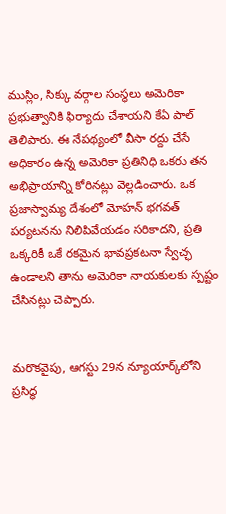ముస్లిం, సిక్కు వర్గాల సంస్థలు అమెరికా ప్రభుత్వానికి ఫిర్యాదు చేశాయని కేఏ పాల్ తెలిపారు. ఈ నేపథ్యంలో వీసా రద్దు చేసే అధికారం ఉన్న అమెరికా ప్రతినిధి ఒకరు తన అభిప్రాయాన్ని కోరినట్లు వెల్లడించారు. ఒక ప్రజాస్వామ్య దేశంలో మోహన్ భగవత్ పర్యటనను నిలిపివేయడం సరికాదని, ప్రతి ఒక్కరికీ ఒకే రకమైన భావప్రకటనా స్వేచ్ఛ ఉండాలని తాను అమెరికా నాయకులకు స్పష్టం చేసినట్లు చెప్పారు.


మరొకవైపు, ఆగస్టు 29న న్యూయార్క్‌లోని ప్రసిద్ధ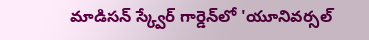మాడిసన్ స్క్వేర్ గార్డెన్‌లో 'యూనివర్సల్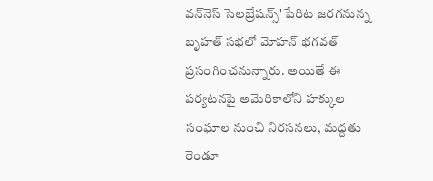వన్‌నెస్ సెలబ్రేషన్స్' పేరిట జరగనున్న బృహత్ సభలో మోహన్ భగవత్ ప్రసంగించనున్నారు. అయితే ఈ పర్యటనపై అమెరికాలోని హక్కుల సంఘాల నుంచి నిరసనలు, మద్దతు రెండూ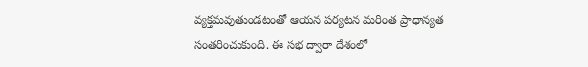వ్యక్తమవుతుండటంతో ఆయన పర్యటన మరింత ప్రాధాన్యత సంతరించుకుంది. ఈ సభ ద్వారా దేశంలో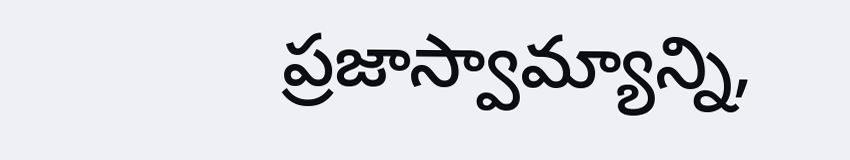ప్రజాస్వామ్యాన్ని,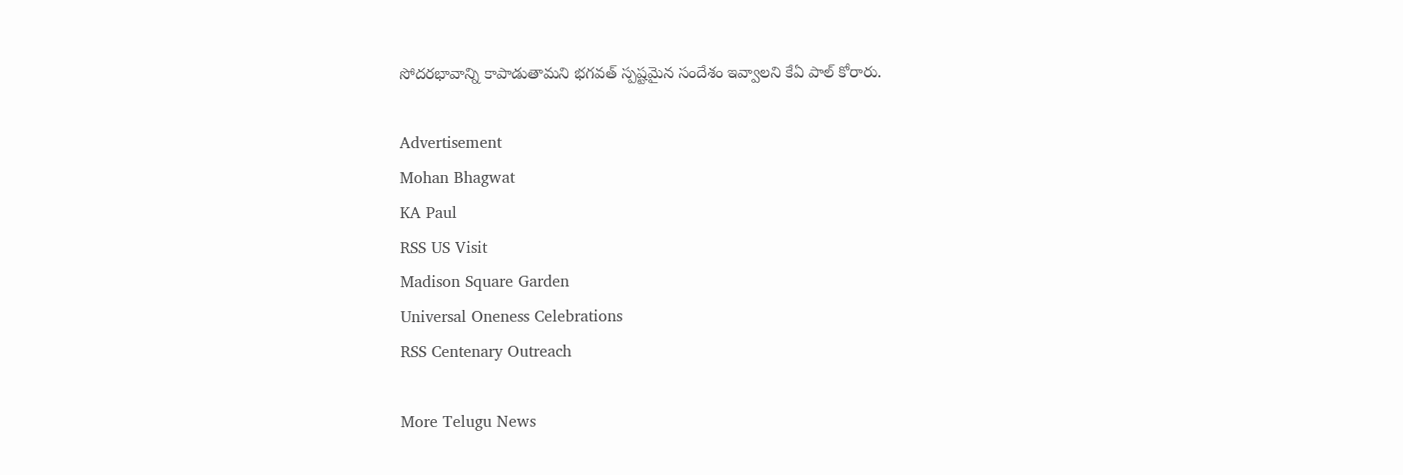సోదరభావాన్ని కాపాడుతామని భగవత్ స్పష్టమైన సందేశం ఇవ్వాలని కేఏ పాల్ కోరారు.

Advertisement
Mohan Bhagwat
KA Paul
RSS US Visit
Madison Square Garden
Universal Oneness Celebrations
RSS Centenary Outreach

More Telugu News